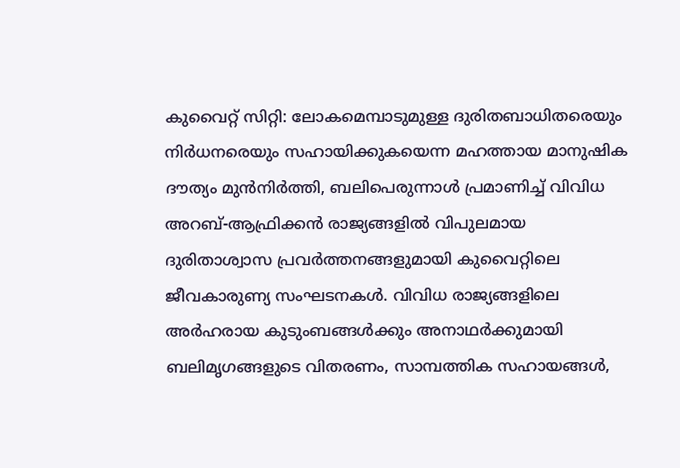കുവൈറ്റ് സിറ്റി: ലോകമെമ്പാടുമുള്ള ദുരിതബാധിതരെയും നിർധനരെയും സഹായിക്കുകയെന്ന മഹത്തായ മാനുഷിക ദൗത്യം മുൻനിർത്തി, ബലിപെരുന്നാൾ പ്രമാണിച്ച് വിവിധ അറബ്-ആഫ്രിക്കൻ രാജ്യങ്ങളിൽ വിപുലമായ ദുരിതാശ്വാസ പ്രവർത്തനങ്ങളുമായി കുവൈറ്റിലെ ജീവകാരുണ്യ സംഘടനകൾ. വിവിധ രാജ്യങ്ങളിലെ അർഹരായ കുടുംബങ്ങൾക്കും അനാഥർക്കുമായി ബലിമൃഗങ്ങളുടെ വിതരണം, സാമ്പത്തിക സഹായങ്ങൾ,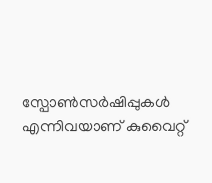സ്പോൺസർഷിപ്പുകൾ എന്നിവയാണ് കുവൈറ്റ്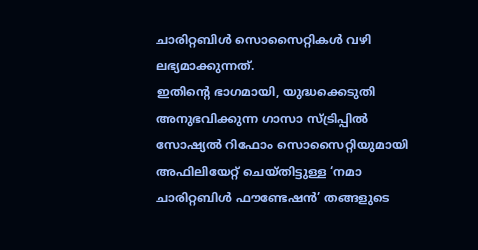ചാരിറ്റബിൾ സൊസൈറ്റികൾ വഴി ലഭ്യമാക്കുന്നത്.
ഇതിന്റെ ഭാഗമായി, യുദ്ധക്കെടുതി അനുഭവിക്കുന്ന ഗാസാ സ്ട്രിപ്പിൽ സോഷ്യൽ റിഫോം സൊസൈറ്റിയുമായി അഫിലിയേറ്റ് ചെയ്തിട്ടുള്ള ‘നമാ ചാരിറ്റബിൾ ഫൗണ്ടേഷൻ’ തങ്ങളുടെ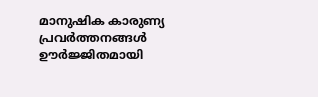മാനുഷിക കാരുണ്യ പ്രവർത്തനങ്ങൾ ഊർജ്ജിതമായി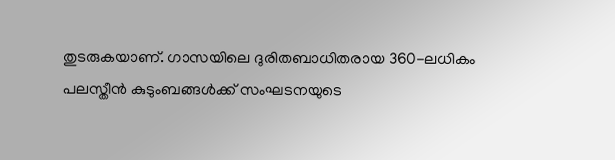തുടരുകയാണ്. ഗാസയിലെ ദുരിതബാധിതരായ 360-ലധികം പലസ്തീൻ കുടുംബങ്ങൾക്ക് സംഘടനയുടെ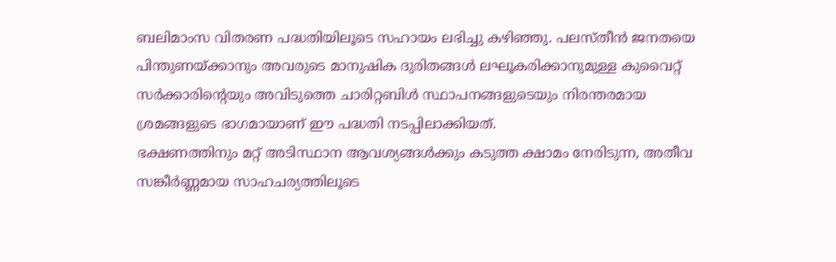ബലിമാംസ വിതരണ പദ്ധതിയിലൂടെ സഹായം ലഭിച്ചു കഴിഞ്ഞു. പലസ്തീൻ ജനതയെ പിന്തുണയ്ക്കാനും അവരുടെ മാനുഷിക ദുരിതങ്ങൾ ലഘൂകരിക്കാനുമുള്ള കുവൈറ്റ് സർക്കാരിന്റെയും അവിടുത്തെ ചാരിറ്റബിൾ സ്ഥാപനങ്ങളുടെയും നിരന്തരമായ ശ്രമങ്ങളുടെ ഭാഗമായാണ് ഈ പദ്ധതി നടപ്പിലാക്കിയത്.
ഭക്ഷണത്തിനും മറ്റ് അടിസ്ഥാന ആവശ്യങ്ങൾക്കും കടുത്ത ക്ഷാമം നേരിടുന്ന, അതീവ സങ്കീർണ്ണമായ സാഹചര്യത്തിലൂടെ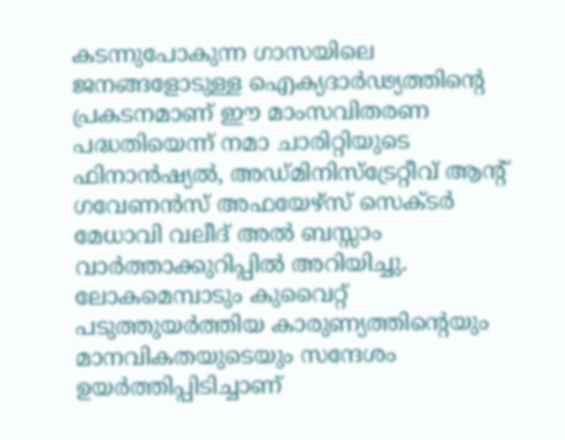കടന്നുപോകുന്ന ഗാസയിലെ ജനങ്ങളോടുള്ള ഐക്യദാർഢ്യത്തിന്റെ പ്രകടനമാണ് ഈ മാംസവിതരണ പദ്ധതിയെന്ന് നമാ ചാരിറ്റിയുടെ ഫിനാൻഷ്യൽ, അഡ്മിനിസ്ട്രേറ്റീവ് ആന്റ് ഗവേണൻസ് അഫയേഴ്സ് സെക്ടർ മേധാവി വലീദ് അൽ ബസ്സാം വാർത്താക്കുറിപ്പിൽ അറിയിച്ചു. ലോകമെമ്പാടും കുവൈറ്റ് പടുത്തുയർത്തിയ കാരുണ്യത്തിന്റെയും മാനവികതയുടെയും സന്ദേശം ഉയർത്തിപ്പിടിച്ചാണ്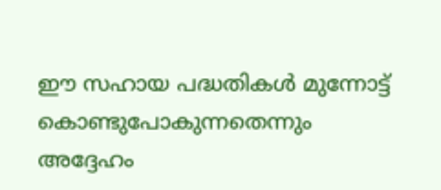ഈ സഹായ പദ്ധതികൾ മുന്നോട്ട് കൊണ്ടുപോകുന്നതെന്നും അദ്ദേഹം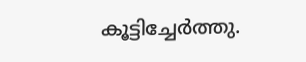കൂട്ടിച്ചേർത്തു.